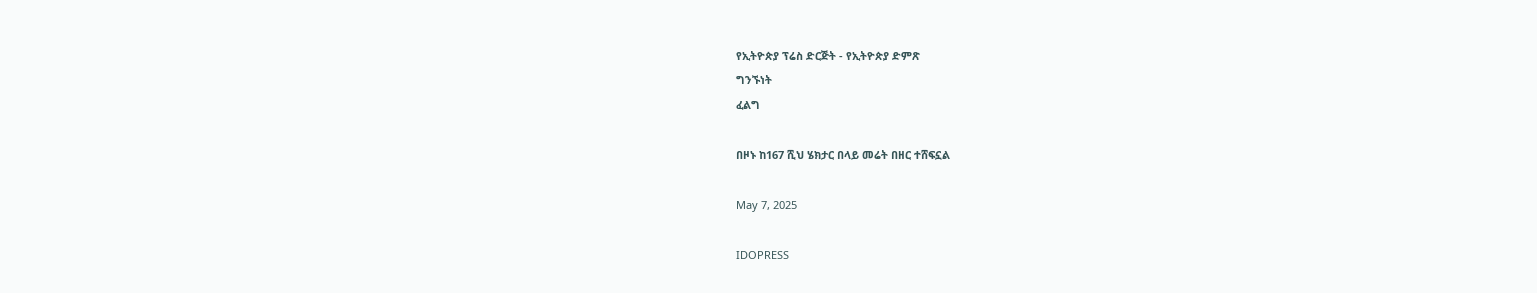የኢትዮጵያ ፕሬስ ድርጅት - የኢትዮጵያ ድምጽ
ግንኙነት
ፈልግ

በዞኑ ከ167 ሺህ ሄክታር በላይ መሬት በዘር ተሸፍኗል

May 7, 2025

IDOPRESS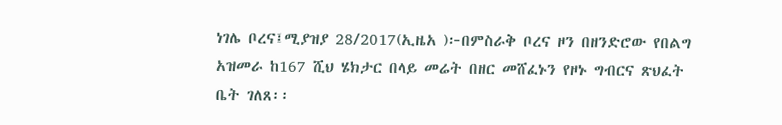ነገሌ ቦረና፤ሚያዝያ 28/2017(ኢዜአ )፦በምስራቅ ቦረና ዞን በዘንድሮው የበልግ አዝመራ ከ167 ሺህ ሄክታር በላይ መሬት በዘር መሸፈኑን የዞኑ ግብርና ጽህፈት ቤት ገለጸ፡፡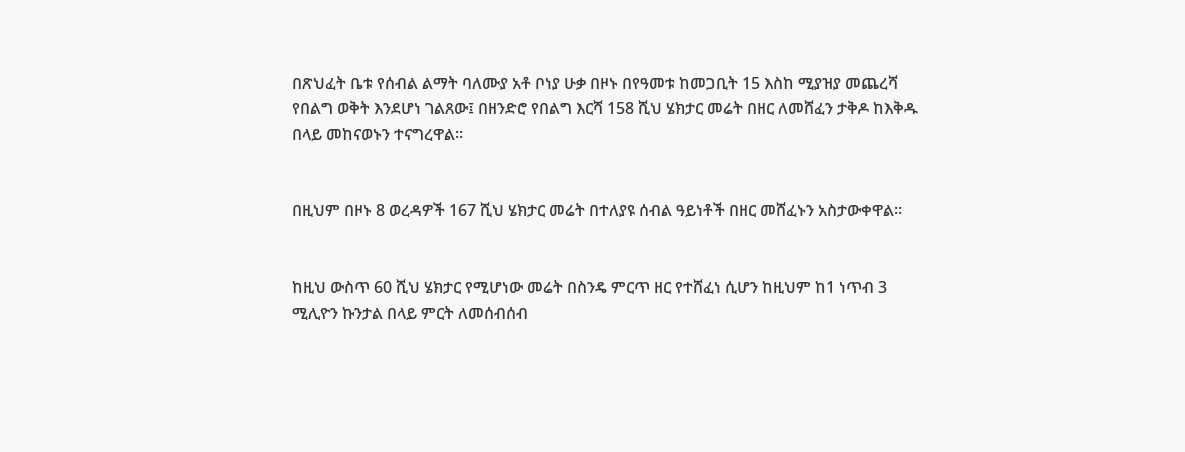በጽህፈት ቤቱ የሰብል ልማት ባለሙያ አቶ ቦነያ ሁቃ በዞኑ በየዓመቱ ከመጋቢት 15 እስከ ሚያዝያ መጨረሻ የበልግ ወቅት እንደሆነ ገልጸው፤ በዘንድሮ የበልግ እርሻ 158 ሺህ ሄክታር መሬት በዘር ለመሸፈን ታቅዶ ከእቅዱ በላይ መከናወኑን ተናግረዋል።


በዚህም በዞኑ 8 ወረዳዎች 167 ሺህ ሄክታር መሬት በተለያዩ ሰብል ዓይነቶች በዘር መሸፈኑን አስታውቀዋል፡፡


ከዚህ ውስጥ 60 ሺህ ሄክታር የሚሆነው መሬት በስንዴ ምርጥ ዘር የተሸፈነ ሲሆን ከዚህም ከ1 ነጥብ 3 ሚሊዮን ኩንታል በላይ ምርት ለመሰብሰብ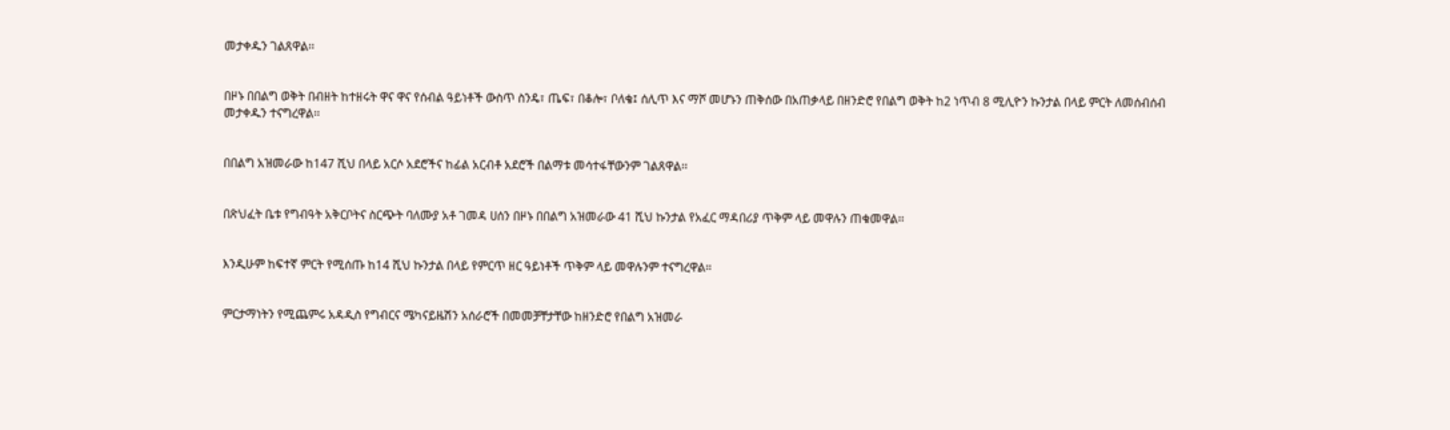መታቀዱን ገልጸዋል፡፡


በዞኑ በበልግ ወቅት በብዘት ከተዘሩት ዋና ዋና የሰብል ዓይነቶች ውስጥ ስንዴ፣ ጤፍ፣ በቆሎ፣ ቦለቄ፤ ሰሊጥ እና ማሾ መሆኑን ጠቅሰው በአጠቃላይ በዘንድሮ የበልግ ወቅት ከ2 ነጥብ 8 ሚሊዮን ኩንታል በላይ ምርት ለመሰብሰብ መታቀዱን ተናግረዋል፡፡


በበልግ አዝመራው ከ147 ሺህ በላይ አርሶ አደሮችና ከፊል አርብቶ አደሮች በልማቱ መሳተፋቸውንም ገልጸዋል፡፡


በጽህፈት ቤቱ የግብዓት አቅርቦትና ስርጭት ባለሙያ አቶ ገመዳ ሀሰን በዞኑ በበልግ አዝመራው 41 ሺህ ኩንታል የአፈር ማዳበሪያ ጥቅም ላይ መዋሉን ጠቁመዋል፡፡


እንዲሁም ከፍተኛ ምርት የሚሰጡ ከ14 ሺህ ኩንታል በላይ የምርጥ ዘር ዓይነቶች ጥቅም ላይ መዋሉንም ተናግረዋል።


ምርታማነትን የሚጨምሩ አዳዲስ የግብርና ሜካናይዜሽን አሰራሮች በመመቻቸታቸው ከዘንድሮ የበልግ አዝመራ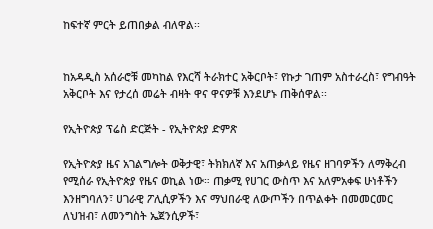ከፍተኛ ምርት ይጠበቃል ብለዋል፡፡


ከአዳዲስ አሰራሮቹ መካከል የእርሻ ትራክተር አቅርቦት፣ የኩታ ገጠም አስተራረስ፣ የግብዓት አቅርቦት እና የታረሰ መሬት ብዛት ዋና ዋናዎቹ እንደሆኑ ጠቅሰዋል፡፡

የኢትዮጵያ ፕሬስ ድርጅት - የኢትዮጵያ ድምጽ

የኢትዮጵያ ዜና አገልግሎት ወቅታዊ፣ ትክክለኛ እና አጠቃላይ የዜና ዘገባዎችን ለማቅረብ የሚሰራ የኢትዮጵያ የዜና ወኪል ነው። ጠቃሚ የሀገር ውስጥ እና አለምአቀፍ ሁነቶችን እንዘግባለን፣ ሀገራዊ ፖሊሲዎችን እና ማህበራዊ ለውጦችን በጥልቀት በመመርመር ለህዝብ፣ ለመንግስት ኤጀንሲዎች፣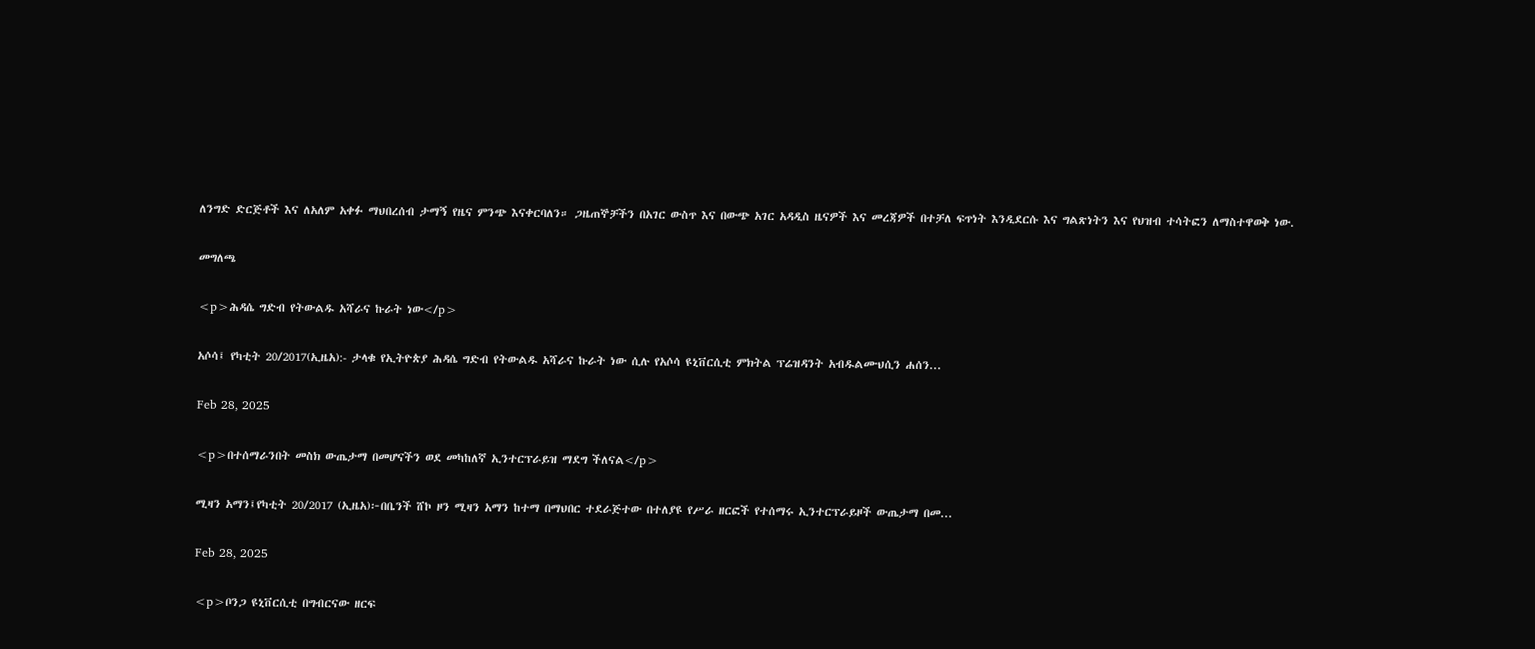ለንግድ ድርጅቶች እና ለአለም አቀፉ ማህበረሰብ ታማኝ የዜና ምንጭ እናቀርባለን። ጋዜጠኞቻችን በአገር ውስጥ እና በውጭ አገር አዳዲስ ዜናዎች እና መረጃዎች በተቻለ ፍጥነት እንዲደርሱ እና ግልጽነትን እና የህዝብ ተሳትፎን ለማስተዋወቅ ነው.

መግለጫ

<p>ሕዳሴ ግድብ የትውልዱ አሻራና ኩራት ነው</p>

አሶሳ፤ የካቲት 20/2017(ኢዜአ):- ታላቁ የኢትዮጵያ ሕዳሴ ግድብ የትውልዱ አሻራና ኩራት ነው ሲሉ የአሶሳ ዩኒቨርሲቲ ምክትል ፕሬዝዳንት አብዱልሙህሲን ሐሰን...

Feb 28, 2025

<p>በተሰማራንበት መስክ ውጤታማ በመሆናችን ወደ መካከለኛ ኢንተርፕራይዝ ማደግ ችለናል</p>

ሚዛን አማን፤የካቲት 20/2017 (ኢዜአ)፦በቤንች ሸኮ ዞን ሚዛን አማን ከተማ በማህበር ተደራጅተው በተለያዩ የሥራ ዘርፎች የተሰማሩ ኢንተርፕራይዞች ውጤታማ በመ...

Feb 28, 2025

<p>ቦንጋ ዩኒቨርሲቲ በግብርናው ዘርፍ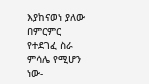እያከናወነ ያለው በምርምር የተደገፈ ስራ ምሳሌ የሚሆን ነው-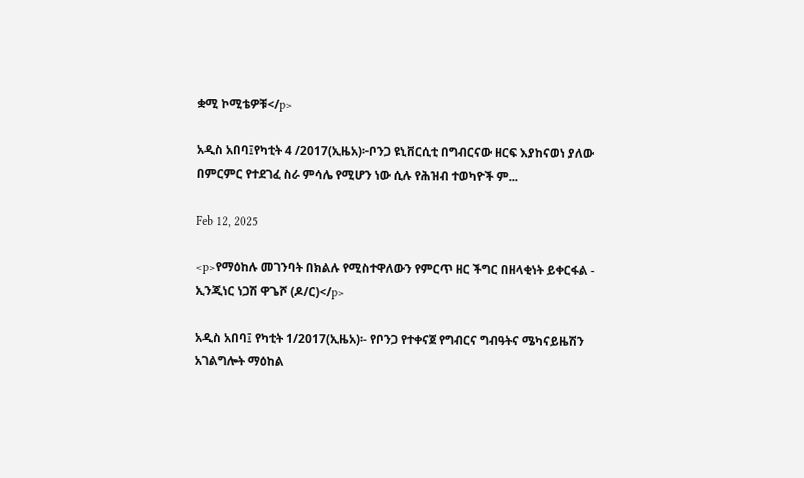ቋሚ ኮሚቴዎቹ</p>

አዲስ አበባ፤የካቲት 4 /2017(ኢዜአ)፦ቦንጋ ዩኒቨርሲቲ በግብርናው ዘርፍ እያከናወነ ያለው በምርምር የተደገፈ ስራ ምሳሌ የሚሆን ነው ሲሉ የሕዝብ ተወካዮች ም...

Feb 12, 2025

<p>የማዕከሉ መገንባት በክልሉ የሚስተዋለውን የምርጥ ዘር ችግር በዘላቂነት ይቀርፋል - ኢንጂነር ነጋሽ ዋጌሾ (ዶ/ር)</p>

አዲስ አበባ፤ የካቲት 1/2017(ኢዜአ)፡- የቦንጋ የተቀናጀ የግብርና ግብዓትና ሜካናይዜሽን አገልግሎት ማዕከል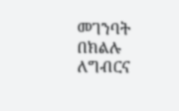መገንባት በክልሉ ለግብርና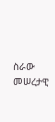ስራው መሠረታዊ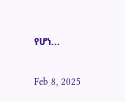የሆነ...

Feb 8, 2025